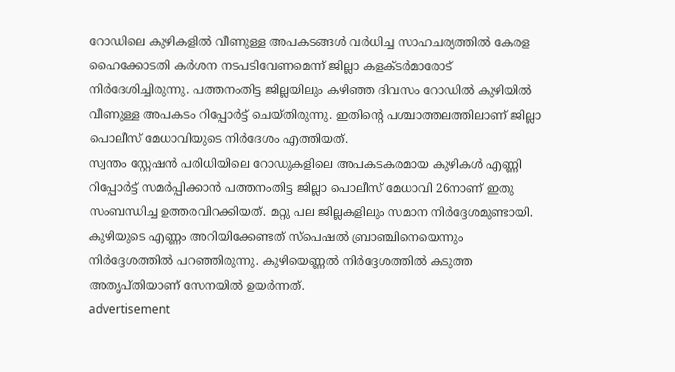റോഡിലെ കുഴികളിൽ വീണുള്ള അപകടങ്ങൾ വർധിച്ച സാഹചര്യത്തിൽ കേരള ഹൈക്കോടതി കർശന നടപടിവേണമെന്ന് ജില്ലാ കളക്ടർമാരോട് നിർദേശിച്ചിരുന്നു. പത്തനംതിട്ട ജില്ലയിലും കഴിഞ്ഞ ദിവസം റോഡിൽ കുഴിയിൽ വീണുള്ള അപകടം റിപ്പോർട്ട് ചെയ്തിരുന്നു. ഇതിന്റെ പശ്ചാത്തലത്തിലാണ് ജില്ലാ പൊലീസ് മേധാവിയുടെ നിർദേശം എത്തിയത്.
സ്വന്തം സ്റ്റേഷൻ പരിധിയിലെ റോഡുകളിലെ അപകടകരമായ കുഴികൾ എണ്ണി റിപ്പോർട്ട് സമർപ്പിക്കാൻ പത്തനംതിട്ട ജില്ലാ പൊലീസ് മേധാവി 26നാണ് ഇതു സംബന്ധിച്ച ഉത്തരവിറക്കിയത്. മറ്റു പല ജില്ലകളിലും സമാന നിർദ്ദേശമുണ്ടായി. കുഴിയുടെ എണ്ണം അറിയിക്കേണ്ടത് സ്പെഷൽ ബ്രാഞ്ചിനെയെന്നും നിർദ്ദേശത്തിൽ പറഞ്ഞിരുന്നു. കുഴിയെണ്ണൽ നിർദ്ദേശത്തിൽ കടുത്ത അതൃപ്തിയാണ് സേനയിൽ ഉയർന്നത്.
advertisement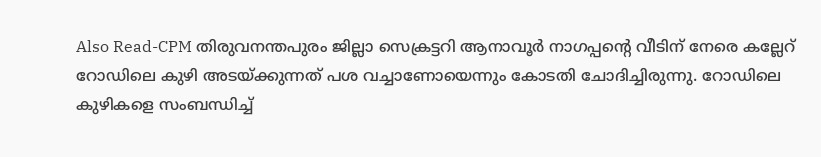Also Read-CPM തിരുവനന്തപുരം ജില്ലാ സെക്രട്ടറി ആനാവൂർ നാഗപ്പന്റെ വീടിന് നേരെ കല്ലേറ്
റോഡിലെ കുഴി അടയ്ക്കുന്നത് പശ വച്ചാണോയെന്നും കോടതി ചോദിച്ചിരുന്നു. റോഡിലെ കുഴികളെ സംബന്ധിച്ച്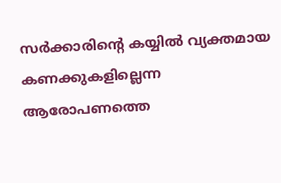സർക്കാരിന്റെ കയ്യിൽ വ്യക്തമായ കണക്കുകളില്ലെന്ന ആരോപണത്തെ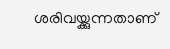ശരിവയ്ക്കുന്നതാണ്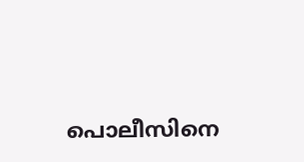പൊലീസിനെ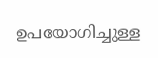ഉപയോഗിച്ചുള്ള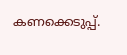കണക്കെടുപ്പ്.